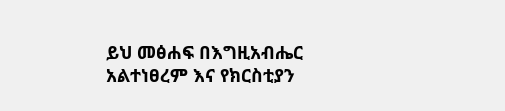ይህ መፅሐፍ በእግዚአብሔር አልተነፀረም እና የክርስቲያን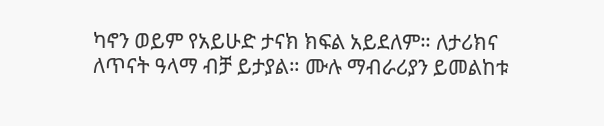ካኖን ወይም የአይሁድ ታናክ ክፍል አይደለም። ለታሪክና ለጥናት ዓላማ ብቻ ይታያል። ሙሉ ማብራሪያን ይመልከቱ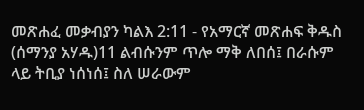መጽሐፈ መቃብያን ካልእ 2:11 - የአማርኛ መጽሐፍ ቅዱስ (ሰማንያ አሃዱ)11 ልብሱንም ጥሎ ማቅ ለበሰ፤ በራሱም ላይ ትቢያ ነሰነሰ፤ ስለ ሠራውም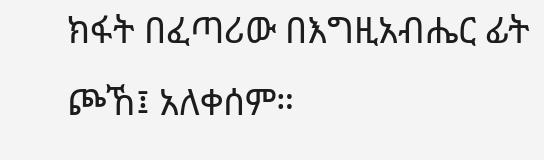ክፋት በፈጣሪው በእግዚአብሔር ፊት ጮኸ፤ አለቀሰም።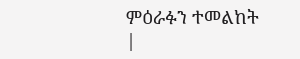ምዕራፉን ተመልከት |